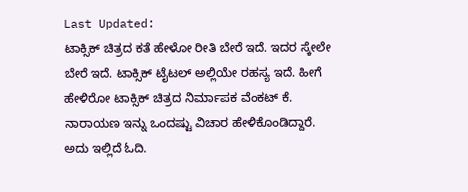Last Updated:
ಟಾಕ್ಸಿಕ್ ಚಿತ್ರದ ಕತೆ ಹೇಳೋ ರೀತಿ ಬೇರೆ ಇದೆ. ಇದರ ಸ್ಕೇಲೇ ಬೇರೆ ಇದೆ. ಟಾಕ್ಸಿಕ್ ಟೈಟಲ್ ಅಲ್ಲಿಯೇ ರಹಸ್ಯ ಇದೆ. ಹೀಗೆ ಹೇಳಿರೋ ಟಾಕ್ಸಿಕ್ ಚಿತ್ರದ ನಿರ್ಮಾಪಕ ವೆಂಕಟ್ ಕೆ. ನಾರಾಯಣ ಇನ್ನು ಒಂದಷ್ಟು ವಿಚಾರ ಹೇಳಿಕೊಂಡಿದ್ದಾರೆ. ಅದು ಇಲ್ಲಿದೆ ಓದಿ.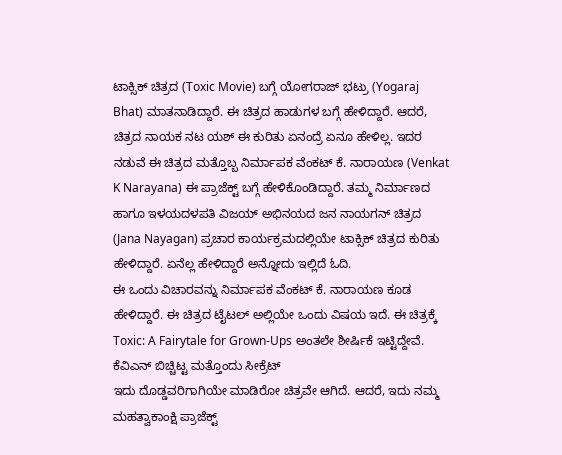ಟಾಕ್ಸಿಕ್ ಚಿತ್ರದ (Toxic Movie) ಬಗ್ಗೆ ಯೋಗರಾಜ್ ಭಟ್ರು (Yogaraj Bhat) ಮಾತನಾಡಿದ್ದಾರೆ. ಈ ಚಿತ್ರದ ಹಾಡುಗಳ ಬಗ್ಗೆ ಹೇಳಿದ್ದಾರೆ. ಆದರೆ, ಚಿತ್ರದ ನಾಯಕ ನಟ ಯಶ್ ಈ ಕುರಿತು ಏನಂದ್ರೆ ಏನೂ ಹೇಳಿಲ್ಲ. ಇದರ ನಡುವೆ ಈ ಚಿತ್ರದ ಮತ್ತೊಬ್ಬ ನಿರ್ಮಾಪಕ ವೆಂಕಟ್ ಕೆ. ನಾರಾಯಣ (Venkat K Narayana) ಈ ಪ್ರಾಜೆಕ್ಟ್ ಬಗ್ಗೆ ಹೇಳಿಕೊಂಡಿದ್ದಾರೆ. ತಮ್ಮ ನಿರ್ಮಾಣದ ಹಾಗೂ ಇಳಯದಳಪತಿ ವಿಜಯ್ ಅಭಿನಯದ ಜನ ನಾಯಗನ್ ಚಿತ್ರದ (Jana Nayagan) ಪ್ರಚಾರ ಕಾರ್ಯಕ್ರಮದಲ್ಲಿಯೇ ಟಾಕ್ಸಿಕ್ ಚಿತ್ರದ ಕುರಿತು ಹೇಳಿದ್ದಾರೆ. ಏನೆಲ್ಲ ಹೇಳಿದ್ದಾರೆ ಅನ್ನೋದು ಇಲ್ಲಿದೆ ಓದಿ.
ಈ ಒಂದು ವಿಚಾರವನ್ನು ನಿರ್ಮಾಪಕ ವೆಂಕಟ್ ಕೆ. ನಾರಾಯಣ ಕೂಡ ಹೇಳಿದ್ದಾರೆ. ಈ ಚಿತ್ರದ ಟೈಟಲ್ ಅಲ್ಲಿಯೇ ಒಂದು ವಿಷಯ ಇದೆ. ಈ ಚಿತ್ರಕ್ಕೆ Toxic: A Fairytale for Grown-Ups ಅಂತಲೇ ಶೀರ್ಷಿಕೆ ಇಟ್ಟಿದ್ದೇವೆ.
ಕೆವಿಎನ್ ಬಿಚ್ಚಿಟ್ಟ ಮತ್ತೊಂದು ಸೀಕ್ರೆಟ್
ಇದು ದೊಡ್ಡವರಿಗಾಗಿಯೇ ಮಾಡಿರೋ ಚಿತ್ರವೇ ಆಗಿದೆ. ಆದರೆ, ಇದು ನಮ್ಮ ಮಹತ್ವಾಕಾಂಕ್ಷಿ ಪ್ರಾಜೆಕ್ಟ್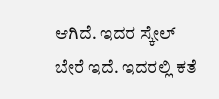ಆಗಿದೆ. ಇದರ ಸ್ಕೇಲ್ ಬೇರೆ ಇದೆ. ಇದರಲ್ಲಿ ಕತೆ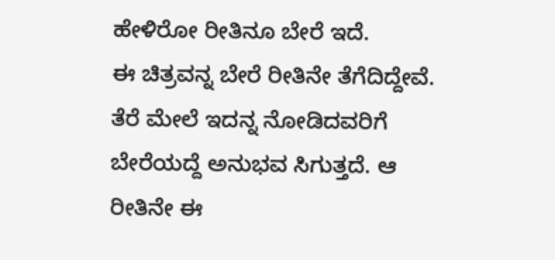ಹೇಳಿರೋ ರೀತಿನೂ ಬೇರೆ ಇದೆ.
ಈ ಚಿತ್ರವನ್ನ ಬೇರೆ ರೀತಿನೇ ತೆಗೆದಿದ್ದೇವೆ. ತೆರೆ ಮೇಲೆ ಇದನ್ನ ನೋಡಿದವರಿಗೆ ಬೇರೆಯದ್ದೆ ಅನುಭವ ಸಿಗುತ್ತದೆ. ಆ ರೀತಿನೇ ಈ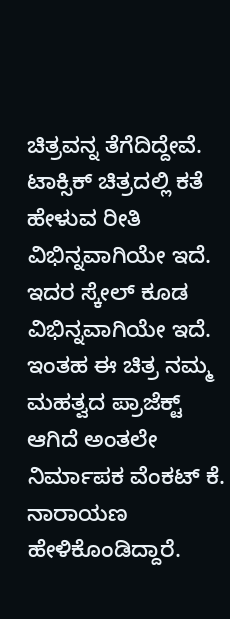ಚಿತ್ರವನ್ನ ತೆಗೆದಿದ್ದೇವೆ.
ಟಾಕ್ಸಿಕ್ ಚಿತ್ರದಲ್ಲಿ ಕತೆ ಹೇಳುವ ರೀತಿ ವಿಭಿನ್ನವಾಗಿಯೇ ಇದೆ. ಇದರ ಸ್ಕೇಲ್ ಕೂಡ ವಿಭಿನ್ನವಾಗಿಯೇ ಇದೆ. ಇಂತಹ ಈ ಚಿತ್ರ ನಮ್ಮ ಮಹತ್ವದ ಪ್ರಾಜೆಕ್ಟ್ ಆಗಿದೆ ಅಂತಲೇ ನಿರ್ಮಾಪಕ ವೆಂಕಟ್ ಕೆ. ನಾರಾಯಣ ಹೇಳಿಕೊಂಡಿದ್ದಾರೆ.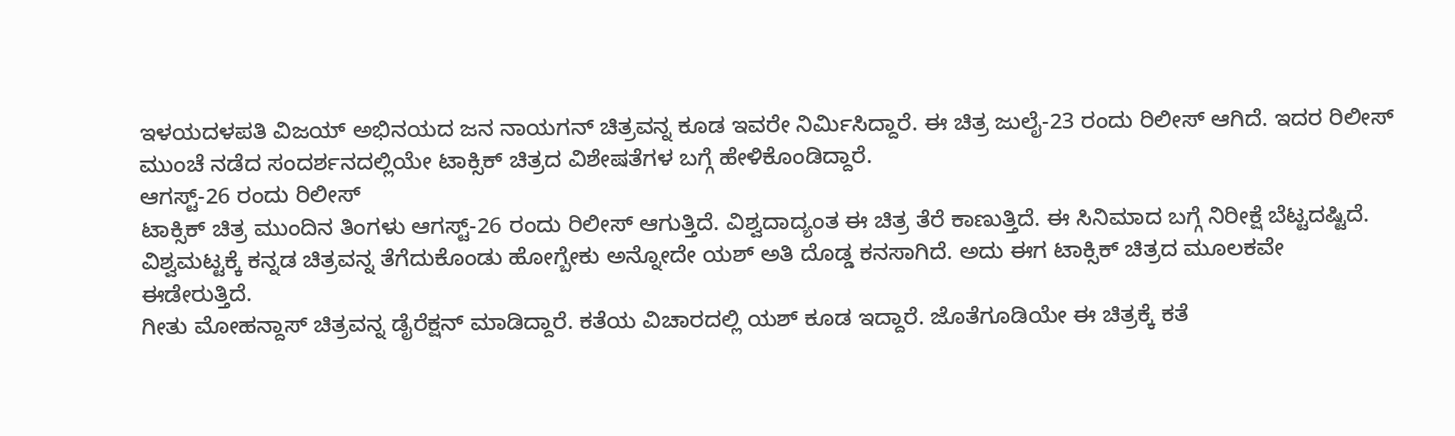ಇಳಯದಳಪತಿ ವಿಜಯ್ ಅಭಿನಯದ ಜನ ನಾಯಗನ್ ಚಿತ್ರವನ್ನ ಕೂಡ ಇವರೇ ನಿರ್ಮಿಸಿದ್ದಾರೆ. ಈ ಚಿತ್ರ ಜುಲೈ-23 ರಂದು ರಿಲೀಸ್ ಆಗಿದೆ. ಇದರ ರಿಲೀಸ್ ಮುಂಚೆ ನಡೆದ ಸಂದರ್ಶನದಲ್ಲಿಯೇ ಟಾಕ್ಸಿಕ್ ಚಿತ್ರದ ವಿಶೇಷತೆಗಳ ಬಗ್ಗೆ ಹೇಳಿಕೊಂಡಿದ್ದಾರೆ.
ಆಗಸ್ಟ್-26 ರಂದು ರಿಲೀಸ್
ಟಾಕ್ಸಿಕ್ ಚಿತ್ರ ಮುಂದಿನ ತಿಂಗಳು ಆಗಸ್ಟ್-26 ರಂದು ರಿಲೀಸ್ ಆಗುತ್ತಿದೆ. ವಿಶ್ವದಾದ್ಯಂತ ಈ ಚಿತ್ರ ತೆರೆ ಕಾಣುತ್ತಿದೆ. ಈ ಸಿನಿಮಾದ ಬಗ್ಗೆ ನಿರೀಕ್ಷೆ ಬೆಟ್ಟದಷ್ಟಿದೆ.
ವಿಶ್ವಮಟ್ಟಕ್ಕೆ ಕನ್ನಡ ಚಿತ್ರವನ್ನ ತೆಗೆದುಕೊಂಡು ಹೋಗ್ಬೇಕು ಅನ್ನೋದೇ ಯಶ್ ಅತಿ ದೊಡ್ಡ ಕನಸಾಗಿದೆ. ಅದು ಈಗ ಟಾಕ್ಸಿಕ್ ಚಿತ್ರದ ಮೂಲಕವೇ ಈಡೇರುತ್ತಿದೆ.
ಗೀತು ಮೋಹನ್ದಾಸ್ ಚಿತ್ರವನ್ನ ಡೈರೆಕ್ಷನ್ ಮಾಡಿದ್ದಾರೆ. ಕತೆಯ ವಿಚಾರದಲ್ಲಿ ಯಶ್ ಕೂಡ ಇದ್ದಾರೆ. ಜೊತೆಗೂಡಿಯೇ ಈ ಚಿತ್ರಕ್ಕೆ ಕತೆ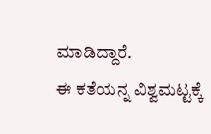ಮಾಡಿದ್ದಾರೆ.
ಈ ಕತೆಯನ್ನ ವಿಶ್ವಮಟ್ಟಕ್ಕೆ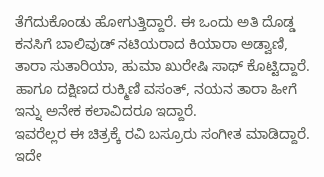ತೆಗೆದುಕೊಂಡು ಹೋಗುತ್ತಿದ್ದಾರೆ. ಈ ಒಂದು ಅತಿ ದೊಡ್ಡ ಕನಸಿಗೆ ಬಾಲಿವುಡ್ ನಟಿಯರಾದ ಕಿಯಾರಾ ಅಡ್ವಾಣಿ, ತಾರಾ ಸುತಾರಿಯಾ, ಹುಮಾ ಖುರೇಷಿ ಸಾಥ್ ಕೊಟ್ಟಿದ್ದಾರೆ. ಹಾಗೂ ದಕ್ಷಿಣದ ರುಕ್ಮಿಣಿ ವಸಂತ್, ನಯನ ತಾರಾ ಹೀಗೆ ಇನ್ನು ಅನೇಕ ಕಲಾವಿದರೂ ಇದ್ದಾರೆ.
ಇವರೆಲ್ಲರ ಈ ಚಿತ್ರಕ್ಕೆ ರವಿ ಬಸ್ರೂರು ಸಂಗೀತ ಮಾಡಿದ್ದಾರೆ. ಇದೇ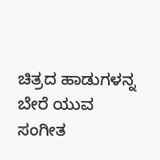ಚಿತ್ರದ ಹಾಡುಗಳನ್ನ ಬೇರೆ ಯುವ ಸಂಗೀತ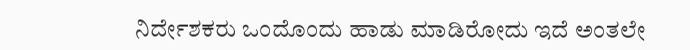ನಿರ್ದೇಶಕರು ಒಂದೊಂದು ಹಾಡು ಮಾಡಿರೋದು ಇದೆ ಅಂತಲೇ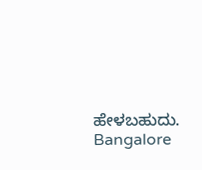ಹೇಳಬಹುದು.
Bangalore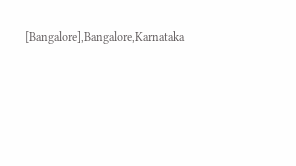[Bangalore],Bangalore,Karnataka